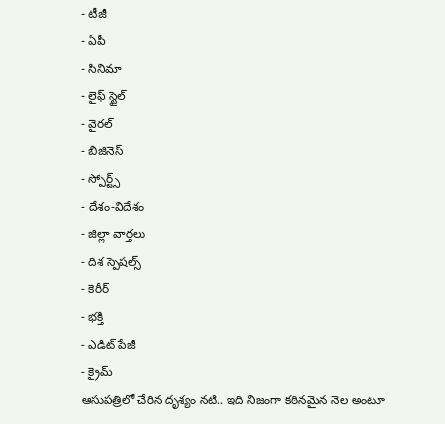- టీజీ
- ఏపీ
- సినిమా
- లైఫ్ స్టైల్
- వైరల్
- బిజినెస్
- స్పోర్ట్స్
- దేశం-విదేశం
- జిల్లా వార్తలు
- దిశ స్పెషల్స్
- కెరీర్
- భక్తి
- ఎడిట్ పేజీ
- క్రైమ్
ఆసుపత్రిలో చేరిన దృశ్యం నటి.. ఇది నిజంగా కఠినమైన నెల అంటూ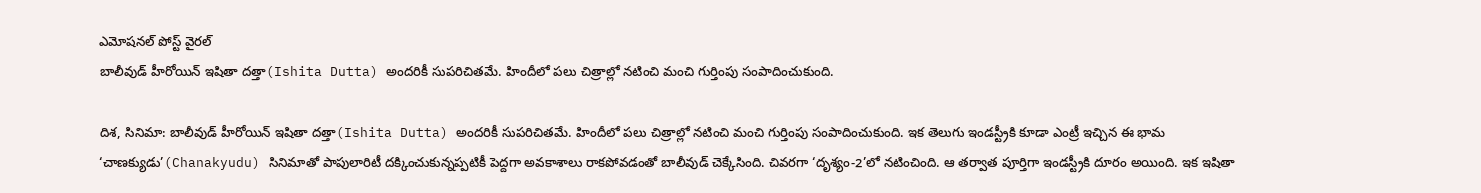ఎమోషనల్ పోస్ట్ వైరల్
బాలీవుడ్ హీరోయిన్ ఇషితా దత్తా(Ishita Dutta) అందరికీ సుపరిచితమే. హిందీలో పలు చిత్రాల్లో నటించి మంచి గుర్తింపు సంపాదించుకుంది.

దిశ, సినిమా: బాలీవుడ్ హీరోయిన్ ఇషితా దత్తా(Ishita Dutta) అందరికీ సుపరిచితమే. హిందీలో పలు చిత్రాల్లో నటించి మంచి గుర్తింపు సంపాదించుకుంది. ఇక తెలుగు ఇండస్ట్రీకి కూడా ఎంట్రీ ఇచ్చిన ఈ భామ ‘చాణక్యుడు’(Chanakyudu) సినిమాతో పాపులారిటీ దక్కించుకున్నప్పటికీ పెద్దగా అవకాశాలు రాకపోవడంతో బాలీవుడ్ చెక్కేసింది. చివరగా ‘దృశ్యం-2’లో నటించింది. ఆ తర్వాత పూర్తిగా ఇండస్ట్రీకి దూరం అయింది. ఇక ఇషితా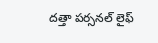దత్తా పర్సనల్ లైఫ్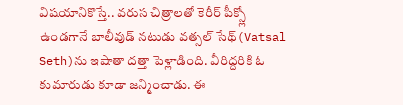విషయానికొస్తే.. వరుస చిత్రాలతో కెరీర్ పీక్స్లో ఉండగానే బాలీవుడ్ నటుడు వత్సల్ సేథ్(Vatsal Seth)ను ఇషాతా దత్తా పెళ్లాడింది. వీరిద్దరికి ఓ కుమారుడు కూడా జన్మించాడు. ఈ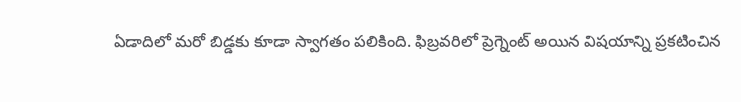ఏడాదిలో మరో బిడ్డకు కూడా స్వాగతం పలికింది. ఫిబ్రవరిలో ప్రెగ్నెంట్ అయిన విషయాన్ని ప్రకటించిన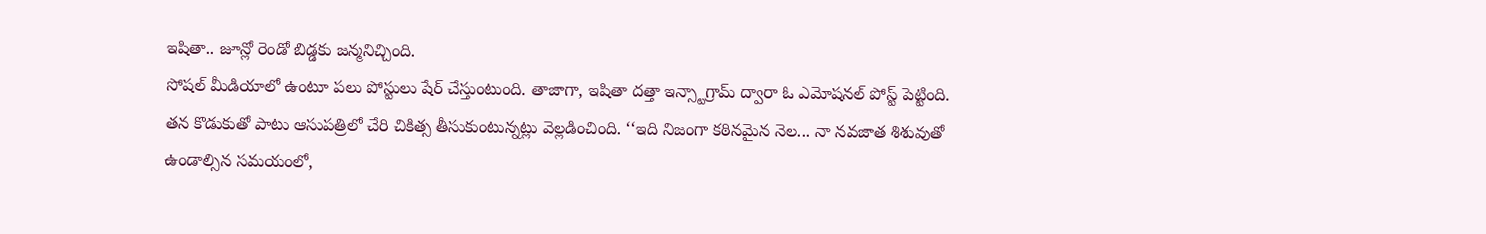ఇషితా.. జూన్లో రెండో బిడ్డకు జన్మనిచ్చింది.
సోషల్ మీడియాలో ఉంటూ పలు పోస్టులు షేర్ చేస్తుంటుంది. తాజాగా, ఇషితా దత్తా ఇన్స్టాగ్రామ్ ద్వారా ఓ ఎమోషనల్ పోస్ట్ పెట్టింది. తన కొడుకుతో పాటు ఆసుపత్రిలో చేరి చికిత్స తీసుకుంటున్నట్లు వెల్లడించింది. ‘‘ఇది నిజంగా కఠినమైన నెల... నా నవజాత శిశువుతో ఉండాల్సిన సమయంలో,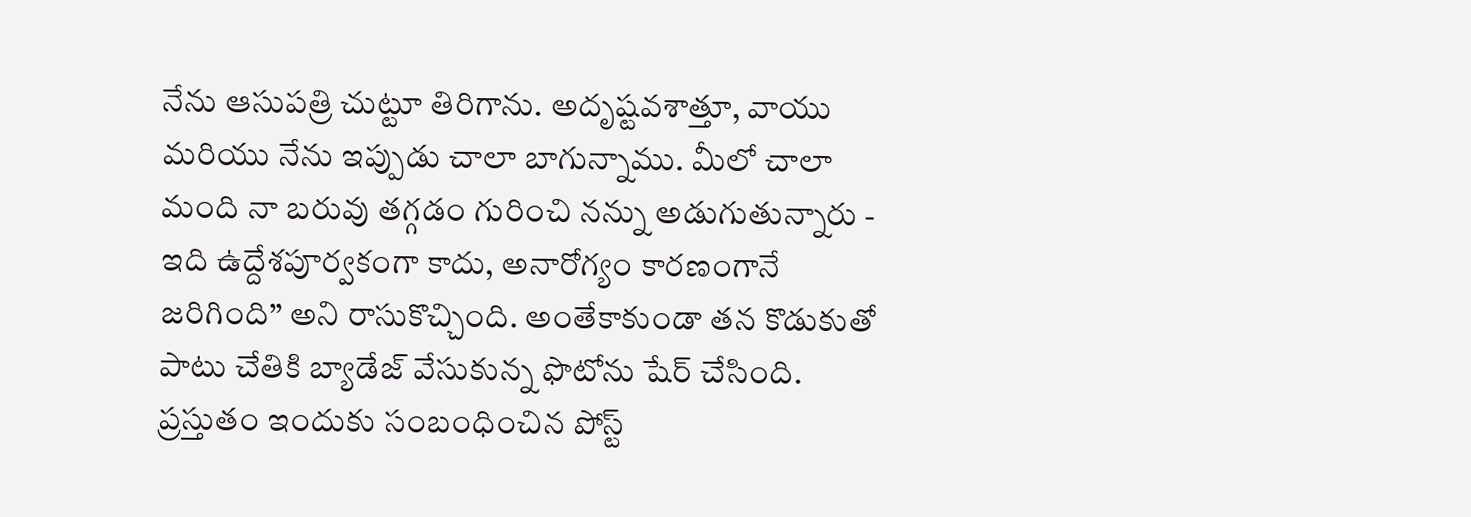నేను ఆసుపత్రి చుట్టూ తిరిగాను. అదృష్టవశాత్తూ, వాయు మరియు నేను ఇప్పుడు చాలా బాగున్నాము. మీలో చాలా మంది నా బరువు తగ్గడం గురించి నన్ను అడుగుతున్నారు - ఇది ఉద్దేశపూర్వకంగా కాదు, అనారోగ్యం కారణంగానే జరిగింది’’ అని రాసుకొచ్చింది. అంతేకాకుండా తన కొడుకుతో పాటు చేతికి బ్యాడేజ్ వేసుకున్న ఫొటోను షేర్ చేసింది. ప్రస్తుతం ఇందుకు సంబంధించిన పోస్ట్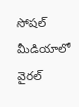సోషల్ మీడియాలో వైరల్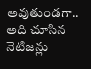అవుతుండగా.. అది చూసిన నెటిజన్లు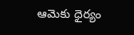ఆమెకు ధైర్యం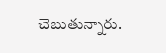చెబుతున్నారు.